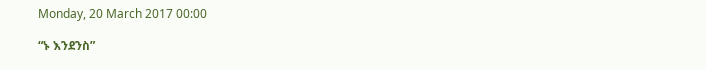Monday, 20 March 2017 00:00

“ኑ እንደንስ”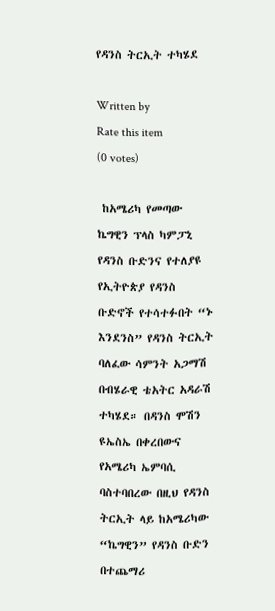የዳንስ ትርኢት ተካሄደ

Written by
Rate this item
(0 votes)

 ከአሜሪካ የመጣው ኬግዊን ፕላስ ካምፓኒ የዳንስ ቡድንና የተለያዩ የኢትዮጵያ የዳንስ ቡድኖች የተሳተፉበት “ኑ እንደንስ” የዳንስ ትርኢት ባለፈው ሳምንት አጋማሽ በብሄራዊ ቴአትር አዳራሽ ተካሄደ። በዳንስ ሞሽን ዩኤስኤ በቀረበውና የአሜሪካ ኤምባሲ ባስተባበረው በዚህ የዳንስ ትርኢት ላይ ከአሜሪካው “ኬግዊን” የዳንስ ቡድን በተጨማሪ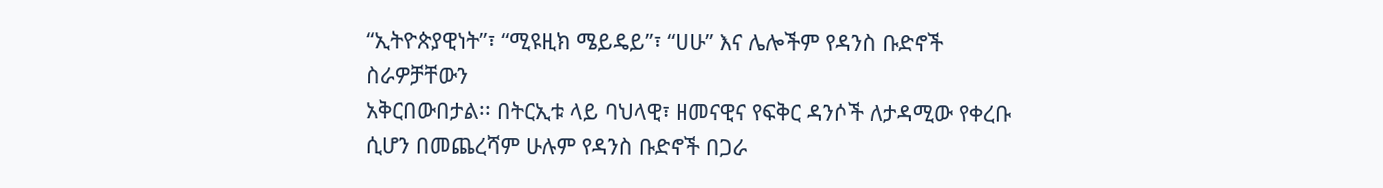“ኢትዮጵያዊነት”፣ “ሚዩዚክ ሜይዴይ”፣ “ሀሁ” እና ሌሎችም የዳንስ ቡድኖች ስራዎቻቸውን
አቅርበውበታል፡፡ በትርኢቱ ላይ ባህላዊ፣ ዘመናዊና የፍቅር ዳንሶች ለታዳሚው የቀረቡ ሲሆን በመጨረሻም ሁሉም የዳንስ ቡድኖች በጋራ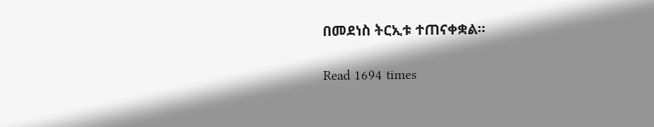በመደነስ ትርኢቱ ተጠናቀቋል፡፡

Read 1694 times